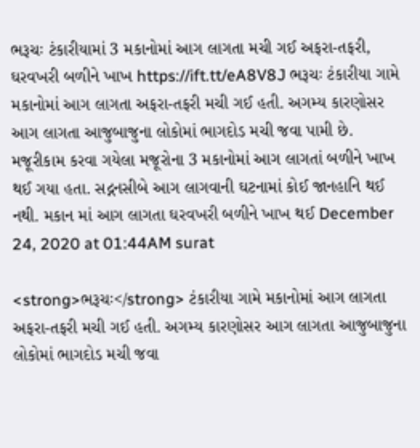ભરૂચઃ ટંકારીયામાં 3 મકાનોમાં આગ લાગતા મચી ગઈ અફરા-તફરી, ઘરવખરી બળીને ખાખ https://ift.tt/eA8V8J ભરૂચઃ ટંકારીયા ગામે મકાનોમાં આગ લાગતા અફરા-તફરી મચી ગઈ હતી. અગમ્ય કારણોસર આગ લાગતા આજુબાજુના લોકોમાં ભાગદોડ મચી જવા પામી છે. મજૂરીકામ કરવા ગયેલા મજૂરોના 3 મકાનોમાં આગ લાગતાં બળીને ખાખ થઈ ગયા હતા. સદ્નનસીબે આગ લાગવાની ઘટનામાં કોઈ જાનહાનિ થઈ નથી. મકાન માં આગ લાગતા ઘરવખરી બળીને ખાખ થઈ December 24, 2020 at 01:44AM surat

<strong>ભરૂચઃ</strong> ટંકારીયા ગામે મકાનોમાં આગ લાગતા અફરા-તફરી મચી ગઈ હતી. અગમ્ય કારણોસર આગ લાગતા આજુબાજુના લોકોમાં ભાગદોડ મચી જવા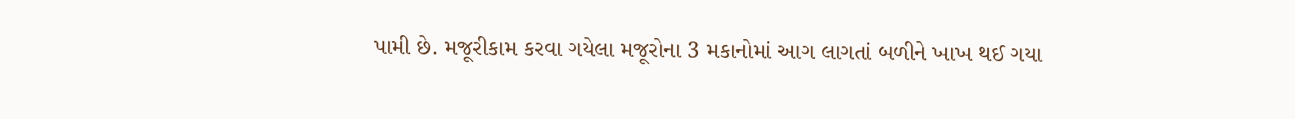પામી છે. મજૂરીકામ કરવા ગયેલા મજૂરોના 3 મકાનોમાં આગ લાગતાં બળીને ખાખ થઈ ગયા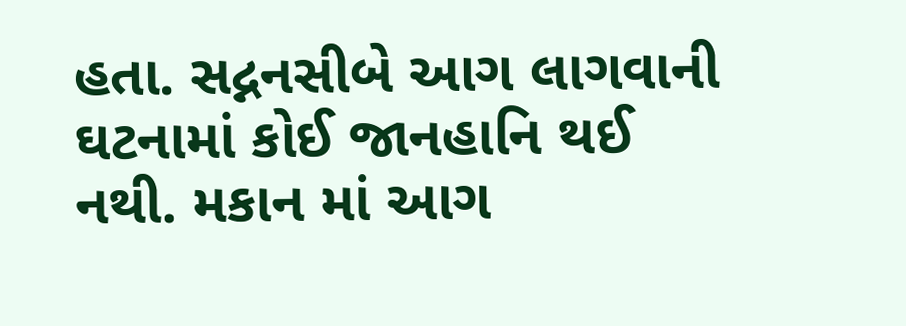હતા. સદ્નનસીબે આગ લાગવાની ઘટનામાં કોઈ જાનહાનિ થઈ નથી. મકાન માં આગ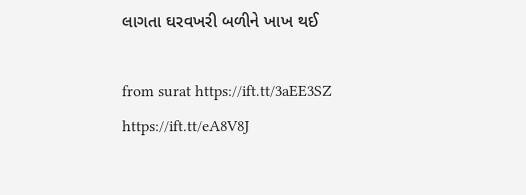લાગતા ઘરવખરી બળીને ખાખ થઈ

from surat https://ift.tt/3aEE3SZ
https://ift.tt/eA8V8J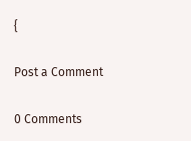{

Post a Comment

0 Comments